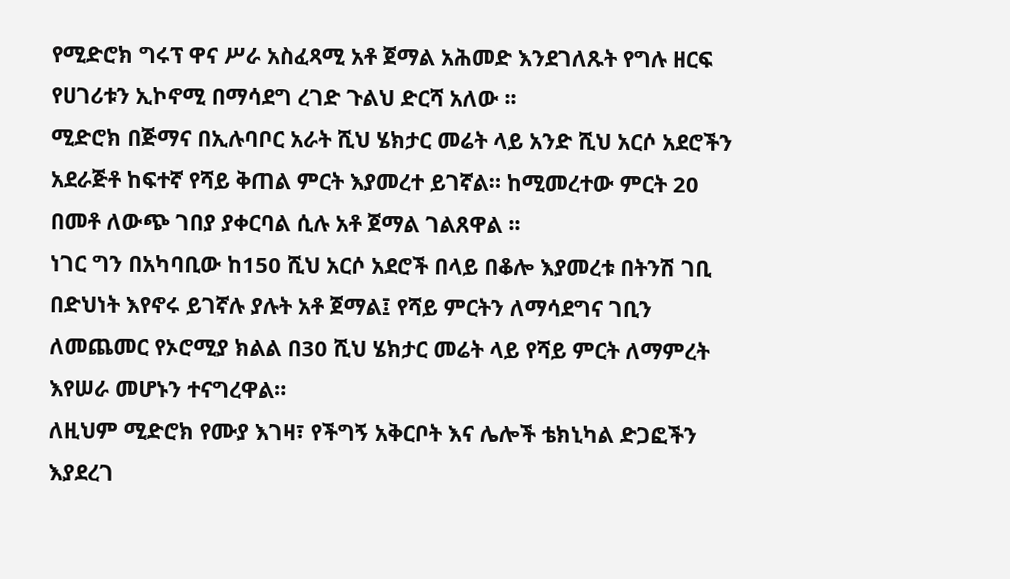የሚድሮክ ግሩፕ ዋና ሥራ አስፈጻሚ አቶ ጀማል አሕመድ እንደገለጹት የግሉ ዘርፍ የሀገሪቱን ኢኮኖሚ በማሳደግ ረገድ ጉልህ ድርሻ አለው ፡፡
ሚድሮክ በጅማና በኢሉባቦር አራት ሺህ ሄክታር መሬት ላይ አንድ ሺህ አርሶ አደሮችን አደራጅቶ ከፍተኛ የሻይ ቅጠል ምርት እያመረተ ይገኛል። ከሚመረተው ምርት 20 በመቶ ለውጭ ገበያ ያቀርባል ሲሉ አቶ ጀማል ገልጸዋል ፡፡
ነገር ግን በአካባቢው ከ150 ሺህ አርሶ አደሮች በላይ በቆሎ እያመረቱ በትንሽ ገቢ በድህነት እየኖሩ ይገኛሉ ያሉት አቶ ጀማል፤ የሻይ ምርትን ለማሳደግና ገቢን ለመጨመር የኦሮሚያ ክልል በ30 ሺህ ሄክታር መሬት ላይ የሻይ ምርት ለማምረት እየሠራ መሆኑን ተናግረዋል።
ለዚህም ሚድሮክ የሙያ እገዛ፣ የችግኝ አቅርቦት እና ሌሎች ቴክኒካል ድጋፎችን እያደረገ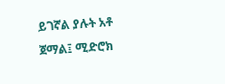ይገኛል ያሉት አቶ ጀማል፤ ሚድሮክ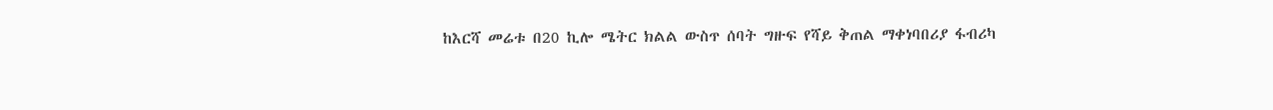ከእርሻ መሬቱ በ20 ኪሎ ሜትር ክልል ውስጥ ሰባት ግዙፍ የሻይ ቅጠል ማቀነባበሪያ ፋብሪካ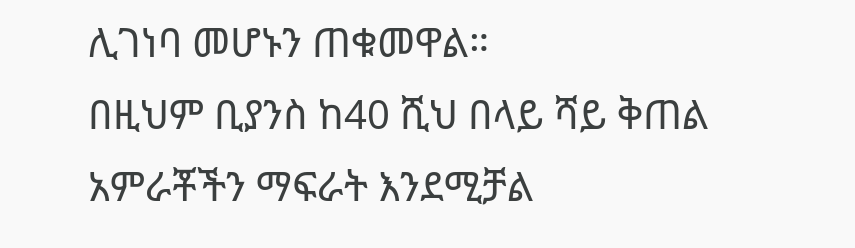ሊገነባ መሆኑን ጠቁመዋል።
በዚህም ቢያንስ ከ40 ሺህ በላይ ሻይ ቅጠል አምራቾችን ማፍራት እንደሚቻል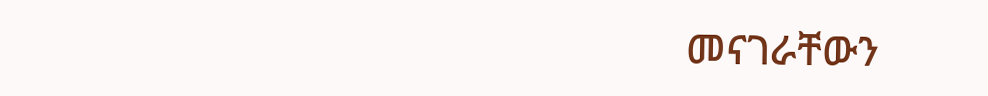መናገራቸውን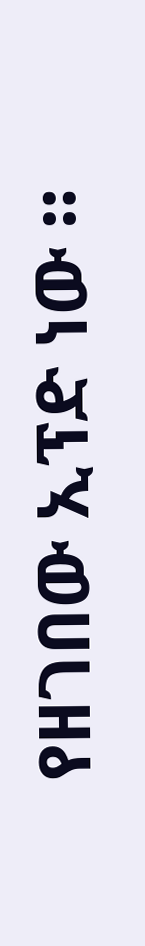የዘገበው ኢፕድ ነው ።